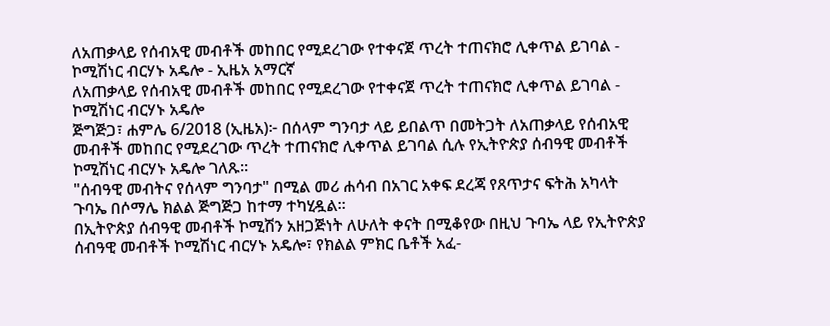ለአጠቃላይ የሰብአዊ መብቶች መከበር የሚደረገው የተቀናጀ ጥረት ተጠናክሮ ሊቀጥል ይገባል - ኮሚሽነር ብርሃኑ አዴሎ - ኢዜአ አማርኛ
ለአጠቃላይ የሰብአዊ መብቶች መከበር የሚደረገው የተቀናጀ ጥረት ተጠናክሮ ሊቀጥል ይገባል - ኮሚሽነር ብርሃኑ አዴሎ
ጅግጅጋ፣ ሐምሌ 6/2018 (ኢዜአ)፦ በሰላም ግንባታ ላይ ይበልጥ በመትጋት ለአጠቃላይ የሰብአዊ መብቶች መከበር የሚደረገው ጥረት ተጠናክሮ ሊቀጥል ይገባል ሲሉ የኢትዮጵያ ሰብዓዊ መብቶች ኮሚሽነር ብርሃኑ አዴሎ ገለጹ።
"ሰብዓዊ መብትና የሰላም ግንባታ" በሚል መሪ ሐሳብ በአገር አቀፍ ደረጃ የጸጥታና ፍትሕ አካላት ጉባኤ በሶማሌ ክልል ጅግጅጋ ከተማ ተካሂዷል።
በኢትዮጵያ ሰብዓዊ መብቶች ኮሚሽን አዘጋጅነት ለሁለት ቀናት በሚቆየው በዚህ ጉባኤ ላይ የኢትዮጵያ ሰብዓዊ መብቶች ኮሚሽነር ብርሃኑ አዴሎ፣ የክልል ምክር ቤቶች አፈ-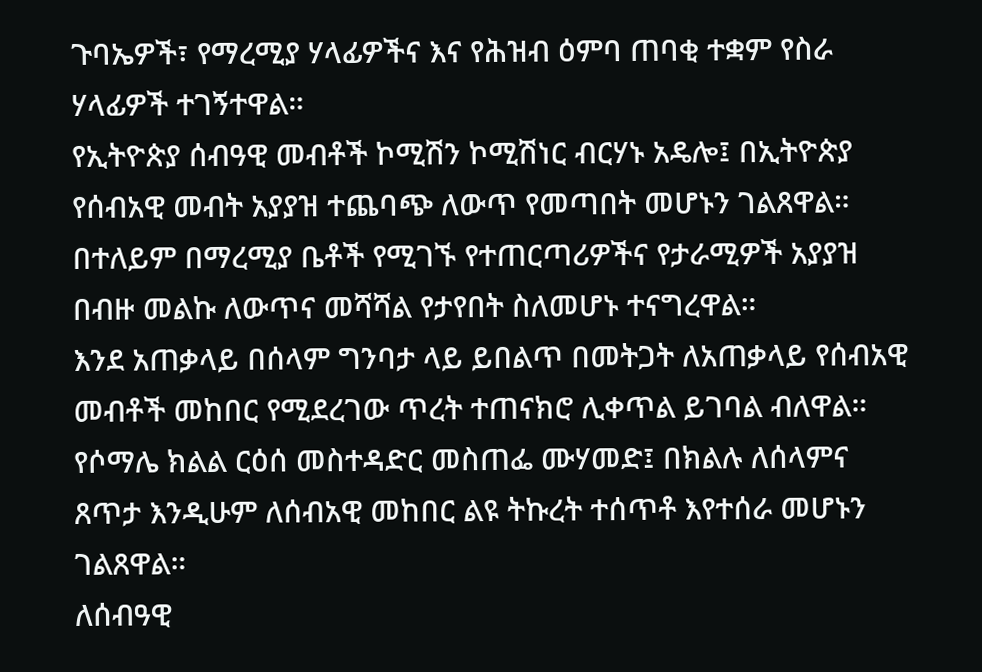ጉባኤዎች፣ የማረሚያ ሃላፊዎችና እና የሕዝብ ዕምባ ጠባቂ ተቋም የስራ ሃላፊዎች ተገኝተዋል።
የኢትዮጵያ ሰብዓዊ መብቶች ኮሚሽን ኮሚሽነር ብርሃኑ አዴሎ፤ በኢትዮጵያ የሰብአዊ መብት አያያዝ ተጨባጭ ለውጥ የመጣበት መሆኑን ገልጸዋል።
በተለይም በማረሚያ ቤቶች የሚገኙ የተጠርጣሪዎችና የታራሚዎች አያያዝ በብዙ መልኩ ለውጥና መሻሻል የታየበት ስለመሆኑ ተናግረዋል።
እንደ አጠቃላይ በሰላም ግንባታ ላይ ይበልጥ በመትጋት ለአጠቃላይ የሰብአዊ መብቶች መከበር የሚደረገው ጥረት ተጠናክሮ ሊቀጥል ይገባል ብለዋል።
የሶማሌ ክልል ርዕሰ መስተዳድር መስጠፌ ሙሃመድ፤ በክልሉ ለሰላምና ጸጥታ እንዲሁም ለሰብአዊ መከበር ልዩ ትኩረት ተሰጥቶ እየተሰራ መሆኑን ገልጸዋል።
ለሰብዓዊ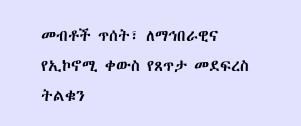መብቶች ጥሰት፣ ለማኅበራዊና የኢኮኖሚ ቀውስ የጸጥታ መደፍረስ ትልቁን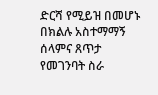ድርሻ የሚይዝ በመሆኑ በክልሉ አስተማማኝ ሰላምና ጸጥታ የመገንባት ስራ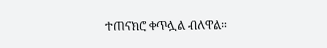ተጠናክሮ ቀጥሏል ብለዋል።